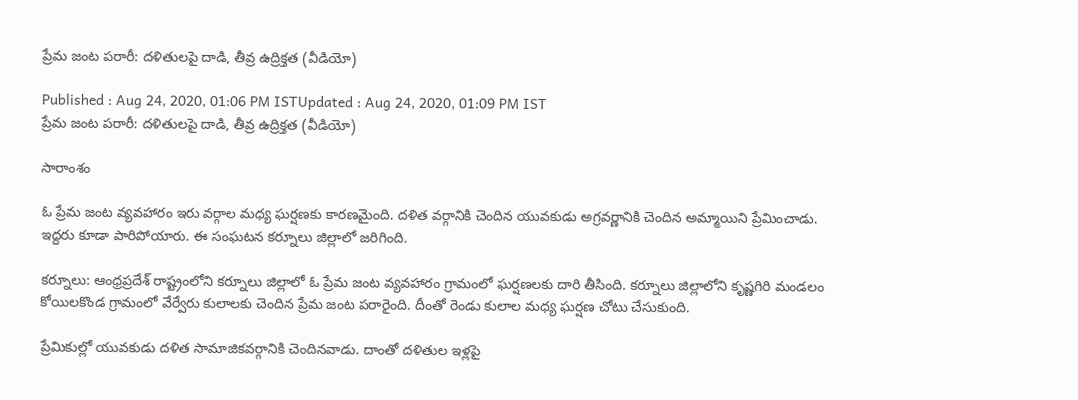ప్రేమ జంట పరారీ: దళితులపై దాడి, తీవ్ర ఉద్రిక్తత (వీడియో)

Published : Aug 24, 2020, 01:06 PM ISTUpdated : Aug 24, 2020, 01:09 PM IST
ప్రేమ జంట పరారీ: దళితులపై దాడి, తీవ్ర ఉద్రిక్తత (వీడియో)

సారాంశం

ఓ ప్రేమ జంట వ్యవహారం ఇరు వర్గాల మధ్య ఘర్షణకు కారణమైంది. దళిత వర్గానికి చెందిన యువకుడు అగ్రవర్ణానికి చెందిన అమ్మాయిని ప్రేమించాడు. ఇద్దరు కూడా పారిపోయారు. ఈ సంఘటన కర్నూలు జిల్లాలో జరిగింది.

కర్నూలు: ఆంధ్రప్రదేశ్ రాష్ట్రంలోని కర్నూలు జిల్లాలో ఓ ప్రేమ జంట వ్యవహారం గ్రామంలో ఘర్షణలకు దారి తీసింది. కర్నూలు జిల్లాలోని కృష్ణగిరి మండలం కోయిలకొండ గ్రామంలో వేర్వేరు కులాలకు చెందిన ప్రేమ జంట పరారైంది. దీంతో రెండు కులాల మధ్య ఘర్షణ చోటు చేసుకుంది.

ప్రేమికుల్లో యువకుడు దళిత సామాజికవర్గానికి చెందినవాడు. దాంతో దళితుల ఇళ్లపై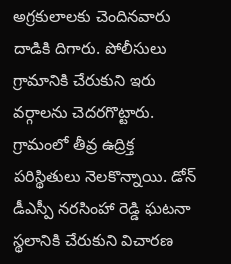అగ్రకులాలకు చెందినవారు దాడికి దిగారు. పోలీసులు గ్రామానికి చేరుకుని ఇరు వర్గాలను చెదరగొట్టారు. గ్రామంలో తీవ్ర ఉద్రిక్త పరిస్థితులు నెలకొన్నాయి. డోన్ డీఎస్పీ నరసింహా రెడ్డి ఘటనా స్థలానికి చేరుకుని విచారణ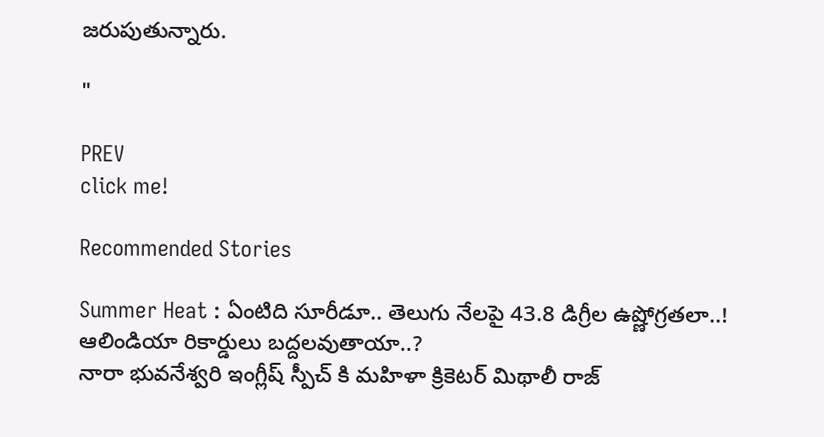జరుపుతున్నారు.

"

PREV
click me!

Recommended Stories

Summer Heat : ఏంటిది సూరీడూ.. తెలుగు నేలపై 43.8 డిగ్రీల ఉష్ణోగ్రతలా..! ఆలిండియా రికార్డులు బద్దలవుతాయా..?
నారా భువనేశ్వరి ఇంగ్లీష్ స్పీచ్ కి మహిళా క్రికెటర్ మిథాలీ రాజ్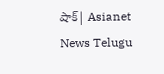షాక్| Asianet News Telugu